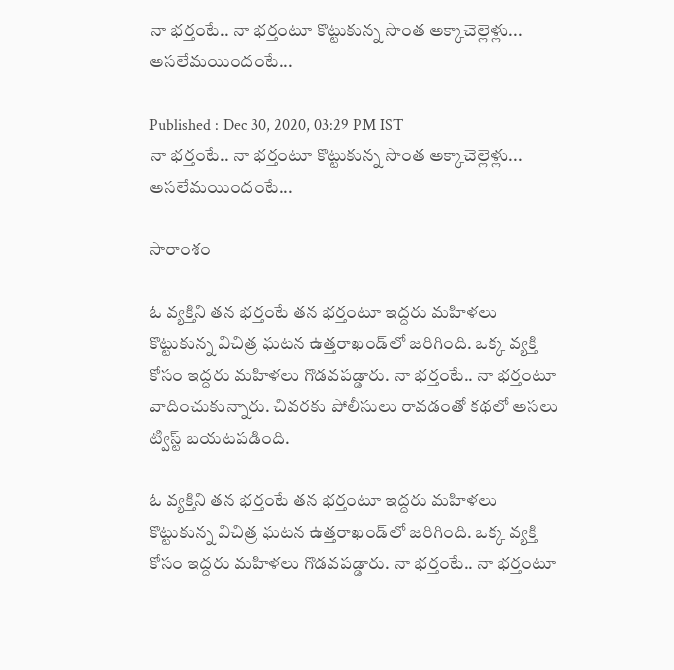నా భర్తంటే.. నా భర్తంటూ కొట్టుకున్న సొంత అక్కాచెల్లెళ్లు... అసలేమయిందంటే...

Published : Dec 30, 2020, 03:29 PM IST
నా భర్తంటే.. నా భర్తంటూ కొట్టుకున్న సొంత అక్కాచెల్లెళ్లు... అసలేమయిందంటే...

సారాంశం

ఓ వ్యక్తిని తన భర్తంటే తన భర్తంటూ ఇద్దరు మహిళలు కొట్టుకున్న విచిత్ర ఘటన ఉత్తరాఖండ్‌లో జరిగింది. ఒక్క వ్యక్తి కోసం ఇద్దరు మహిళలు గొడవపడ్డారు. నా భర్తంటే.. నా భర్తంటూ వాదించుకున్నారు. చివరకు పోలీసులు రావడంతో కథలో అసలు ట్విస్ట్‌ బయటపడింది.

ఓ వ్యక్తిని తన భర్తంటే తన భర్తంటూ ఇద్దరు మహిళలు కొట్టుకున్న విచిత్ర ఘటన ఉత్తరాఖండ్‌లో జరిగింది. ఒక్క వ్యక్తి కోసం ఇద్దరు మహిళలు గొడవపడ్డారు. నా భర్తంటే.. నా భర్తంటూ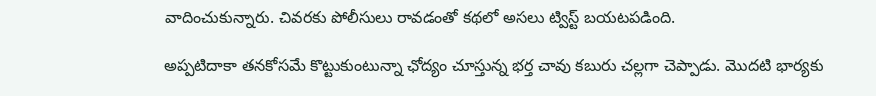వాదించుకున్నారు. చివరకు పోలీసులు రావడంతో కథలో అసలు ట్విస్ట్‌ బయటపడింది.

అప్పటిదాకా తనకోసమే కొట్టుకుంటున్నా ఛోద్యం చూస్తున్న భర్త చావు కబురు చల్లగా చెప్పాడు. మొదటి భార్యకు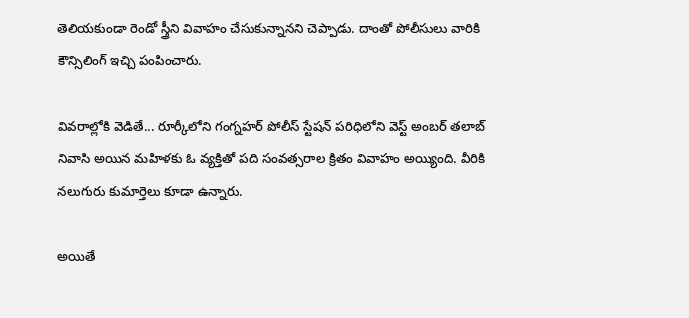తెలియకుండా రెండో స్త్రీని వివాహం చేసుకున్నానని చెప్పాడు. దాంతో పోలీసులు వారికి కౌన్సిలింగ్‌ ఇచ్చి పంపించారు.

వివరాల్లోకి వెడితే... రూర్కీలోని గంగ్నహర్ పోలీస్ స్టేషన్ పరిధిలోని వెస్ట్ అంబర్ తలాబ్ నివాసి అయిన మహిళకు ఓ వ్యక్తితో పది సంవత్సరాల క్రితం వివాహం అయ్యింది. వీరికి నలుగురు కుమార్తెలు కూడా ఉన్నారు.

అయితే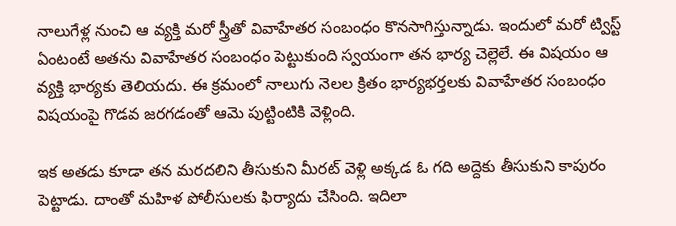నాలుగేళ్ల నుంచి ఆ వ్యక్తి మరో స్త్రీతో వివాహేతర సంబంధం కొనసాగిస్తున్నాడు. ఇందులో మరో ట్విస్ట్ ఏంటంటే అతను వివాహేతర సంబంధం పెట్టుకుంది స్వయంగా తన భార్య చెల్లెలే. ఈ విషయం ఆ వ్యక్తి భార్యకు తెలియదు. ఈ క్రమంలో నాలుగు నెలల క్రితం భార్యభర్తలకు వివాహేతర సంబంధం విషయంపై గొడవ జరగడంతో ఆమె పుట్టింటికి వెళ్లింది.

ఇక అతడు కూడా తన మరదలిని తీసుకుని మీరట్‌ వెళ్లి అక్కడ ఓ గది అద్దెకు తీసుకుని కాపురం పెట్టాడు. దాంతో మహిళ పోలీసులకు ఫిర్యాదు చేసింది. ఇదిలా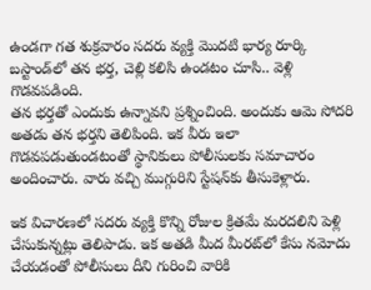ఉండగా గత శుక్రవారం సదరు వ్యక్తి మొదటి భార్య రూర్కి బస్టాండ్‌లో తన భర్త, చెల్లి కలిసి ఉండటం చూసి.. వెళ్లి గొడవపడింది.
తన భర్తతో ఎందుకు ఉన్నావని ప్రశ్నించింది. అందుకు ఆమె సోదరి అతడు తన భర్తని తెలిపింది. ఇక వీరు ఇలా గొడవపడుతుండటంతో స్థానికులు పోలీసులకు సమాచారం అందించారు. వారు వచ్చి ముగ్గురిని స్టేషన్‌కు తీసుకెళ్లారు.

ఇక విచారణలో సదరు వ్యక్తి కొన్ని రోజుల క్రితమే మరదలిని పెళ్లి చేసుకున్నట్లు తెలిపాడు. ఇక అతడి మీద మీరట్‌లో కేసు నమోదు చేయడంతో పోలీసులు దీని గురించి వారికి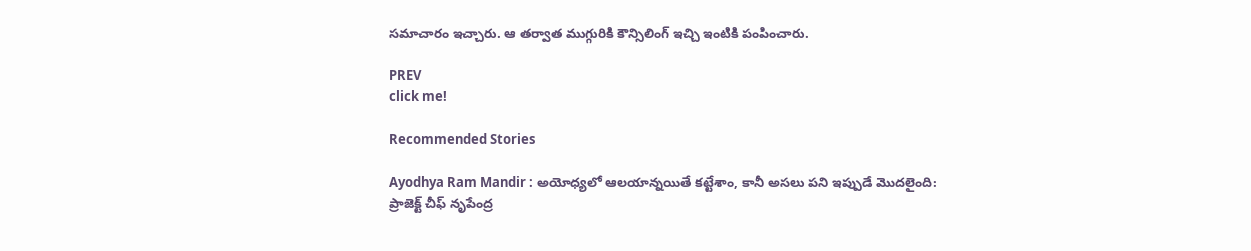సమాచారం ఇచ్చారు. ఆ తర్వాత ముగ్గురికి కౌన్సిలింగ్‌ ఇచ్చి ఇంటికి పంపించారు.

PREV
click me!

Recommended Stories

Ayodhya Ram Mandir : అయోధ్యలో ఆలయాన్నయితే కట్టేశాం, కానీ అసలు పని ఇప్పుడే మొదలైంది: ప్రాజెక్ట్ చీఫ్ నృపేంద్ర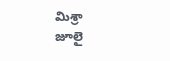మిశ్రా
జూలై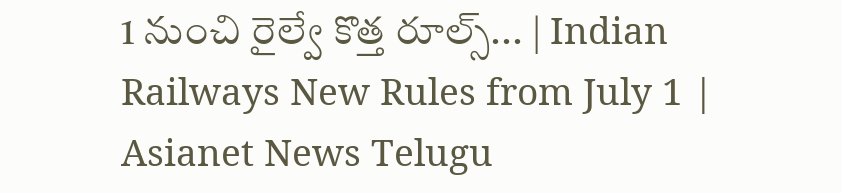1 నుంచి రైల్వే కొత్త రూల్స్... | Indian Railways New Rules from July 1 | Asianet News Telugu